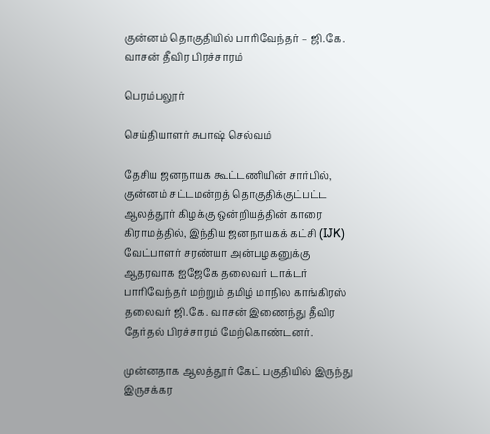குன்னம் தொகுதியில் பாரிவேந்தர் – ஜி.கே. வாசன் தீவிர பிரச்சாரம்

பெரம்பலூர்

செய்தியாளர் சுபாஷ் செல்வம்

தேசிய ஜனநாயக கூட்டணியின் சார்பில், குன்னம் சட்டமன்றத் தொகுதிக்குட்பட்ட ஆலத்தூர் கிழக்கு ஒன்றியத்தின் காரை கிராமத்தில், இந்திய ஜனநாயகக் கட்சி (IJK) வேட்பாளர் சரண்யா அன்பழகனுக்கு ஆதரவாக ஐஜேகே தலைவர் டாக்டர் பாரிவேந்தர் மற்றும் தமிழ் மாநில காங்கிரஸ் தலைவர் ஜி.கே. வாசன் இணைந்து தீவிர தேர்தல் பிரச்சாரம் மேற்கொண்டனர்.

முன்னதாக ஆலத்தூர் கேட் பகுதியில் இருந்து இருசக்கர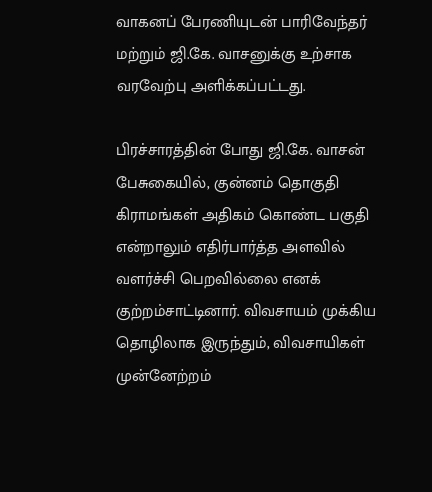வாகனப் பேரணியுடன் பாரிவேந்தர் மற்றும் ஜி.கே. வாசனுக்கு உற்சாக வரவேற்பு அளிக்கப்பட்டது.

பிரச்சாரத்தின் போது ஜி.கே. வாசன் பேசுகையில், குன்னம் தொகுதி கிராமங்கள் அதிகம் கொண்ட பகுதி என்றாலும் எதிர்பார்த்த அளவில் வளர்ச்சி பெறவில்லை எனக் குற்றம்சாட்டினார். விவசாயம் முக்கிய தொழிலாக இருந்தும், விவசாயிகள் முன்னேற்றம்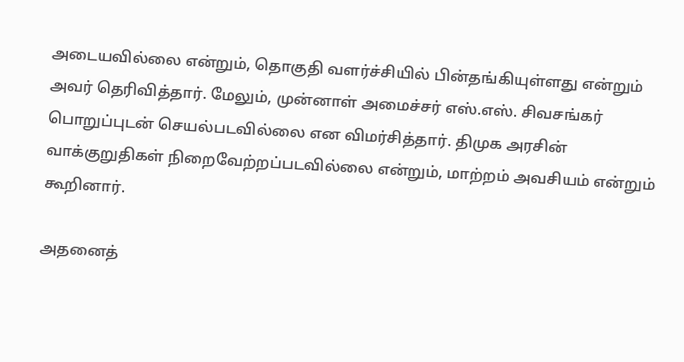அடையவில்லை என்றும், தொகுதி வளர்ச்சியில் பின்தங்கியுள்ளது என்றும் அவர் தெரிவித்தார். மேலும், முன்னாள் அமைச்சர் எஸ்.எஸ். சிவசங்கர் பொறுப்புடன் செயல்படவில்லை என விமர்சித்தார். திமுக அரசின் வாக்குறுதிகள் நிறைவேற்றப்படவில்லை என்றும், மாற்றம் அவசியம் என்றும் கூறினார்.

அதனைத்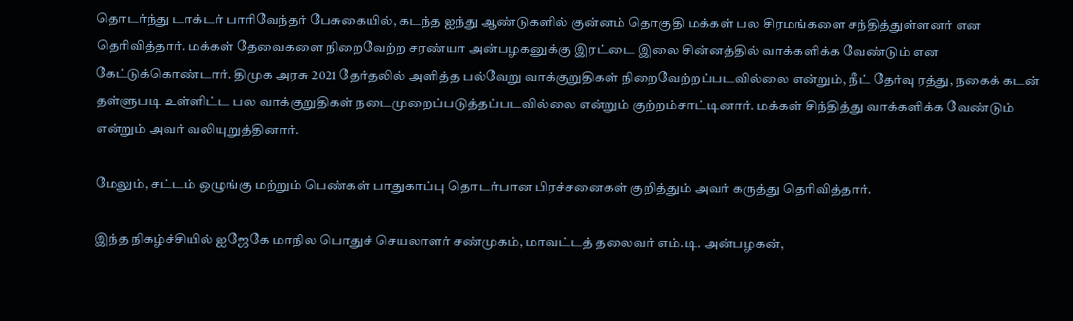தொடர்ந்து டாக்டர் பாரிவேந்தர் பேசுகையில், கடந்த ஐந்து ஆண்டுகளில் குன்னம் தொகுதி மக்கள் பல சிரமங்களை சந்தித்துள்ளனர் என தெரிவித்தார். மக்கள் தேவைகளை நிறைவேற்ற சரண்யா அன்பழகனுக்கு இரட்டை இலை சின்னத்தில் வாக்களிக்க வேண்டும் என கேட்டுக்கொண்டார். திமுக அரசு 2021 தேர்தலில் அளித்த பல்வேறு வாக்குறுதிகள் நிறைவேற்றப்படவில்லை என்றும், நீட் தேர்வு ரத்து, நகைக் கடன் தள்ளுபடி உள்ளிட்ட பல வாக்குறுதிகள் நடைமுறைப்படுத்தப்படவில்லை என்றும் குற்றம்சாட்டினார். மக்கள் சிந்தித்து வாக்களிக்க வேண்டும் என்றும் அவர் வலியுறுத்தினார்.

மேலும், சட்டம் ஒழுங்கு மற்றும் பெண்கள் பாதுகாப்பு தொடர்பான பிரச்சனைகள் குறித்தும் அவர் கருத்து தெரிவித்தார்.

இந்த நிகழ்ச்சியில் ஐஜேகே மாநில பொதுச் செயலாளர் சண்முகம், மாவட்டத் தலைவர் எம்.டி. அன்பழகன்,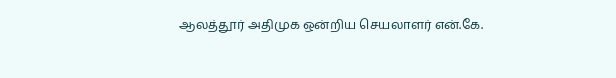ஆலத்தூர் அதிமுக ஒன்றிய செயலாளர் என்.கே.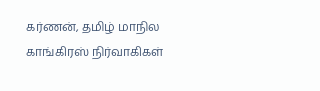கர்ணன், தமிழ் மாநில காங்கிரஸ் நிர்வாகிகள்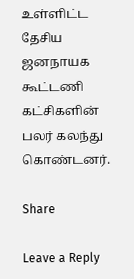உள்ளிட்ட தேசிய ஜனநாயக கூட்டணி கட்சிகளின் பலர் கலந்து கொண்டனர்.

Share

Leave a Reply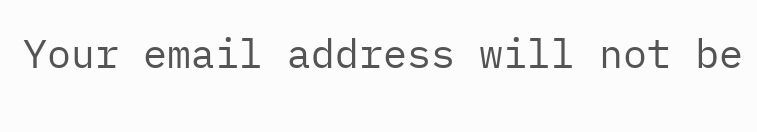Your email address will not be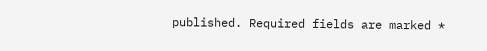published. Required fields are marked *